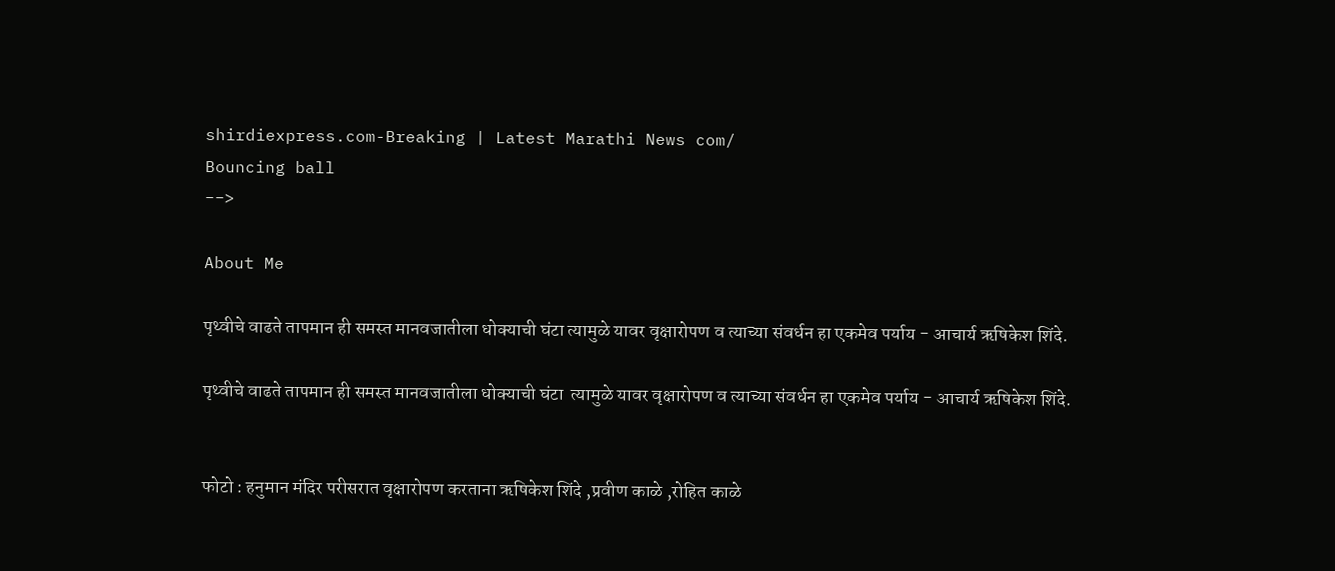shirdiexpress.com-Breaking | Latest Marathi News com/
Bouncing ball
-->

About Me

पृथ्वीचे वाढते तापमान ही समस्त मानवजातीला धोक्याची घंटा त्यामुळे यावर वृक्षारोपण व त्याच्या संवर्धन हा एकमेव पर्याय - आचार्य ऋषिकेश शिंदे.

पृथ्वीचे वाढते तापमान ही समस्त मानवजातीला धोक्याची घंटा  त्यामुळे यावर वृक्षारोपण व त्याच्या संवर्धन हा एकमेव पर्याय - आचार्य ऋषिकेश शिंदे.


फोटो : हनुमान मंदिर परीसरात वृक्षारोपण करताना ऋषिकेश शिंदे ,प्रवीण काळे ,रोहित काळे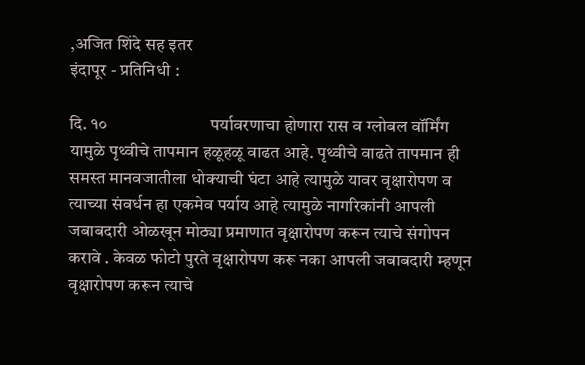,अजित शिंदे सह इतर
इंदापूर - प्रतिनिधी :

दि. १०                         पर्यावरणाचा होणारा रास व ग्लोबल वॉर्मिंग यामुळे पृथ्वीचे तापमान हळूहळू वाढत आहे. पृथ्वीचे वाढते तापमान ही समस्त मानवजातीला धोक्याची घंटा आहे त्यामुळे यावर वृक्षारोपण व त्याच्या संवर्धन हा एकमेव पर्याय आहे त्यामुळे नागरिकांनी आपली जबाबदारी ओळखून मोठ्या प्रमाणात वृक्षारोपण करून त्याचे संगोपन करावे . केवळ फोटो पुरते वृक्षारोपण करू नका आपली जबाबदारी म्हणून वृक्षारोपण करून त्याचे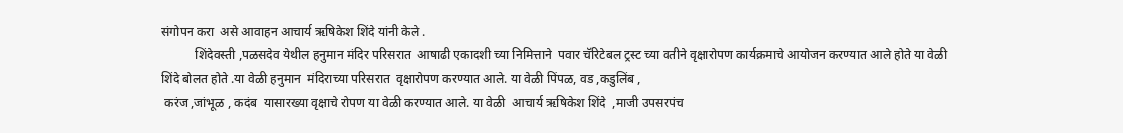संगोपन करा  असे आवाहन आचार्य ऋषिकेश शिंदे यांनी केले .
           शिंदेवस्ती ,पळसदेव येथील हनुमान मंदिर परिसरात  आषाढी एकादशी च्या निमित्ताने  पवार चॅरिटेबल ट्रस्ट च्या वतीने वृक्षारोपण कार्यक्रमाचे आयोजन करण्यात आले होते या वेळी शिंदे बोलत होते .या वेळी हनुमान  मंदिराच्या परिसरात  वृक्षारोपण करण्यात आले. या वेळी पिंपळ, वड ,कडुलिंब ,
 करंज ,जांभूळ , कदंब  यासारख्या वृक्षाचे रोपण या वेळी करण्यात आले. या वेळी  आचार्य ऋषिकेश शिंदे  ,माजी उपसरपंच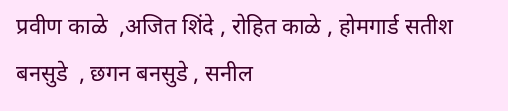प्रवीण काळे  ,अजित शिंदे , रोहित काळे , होमगार्ड सतीश बनसुडे  , छगन बनसुडे , सनील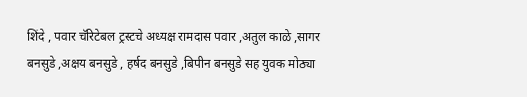शिंदे , पवार चॅरिटेबल ट्रस्टचे अध्यक्ष रामदास पवार ,अतुल काळे ,सागर बनसुडे ,अक्षय बनसुडे , हर्षद बनसुडे ,बिपीन बनसुडे सह युवक मोठ्या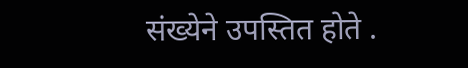संख्येने उपस्तित होते .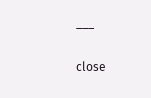___

close